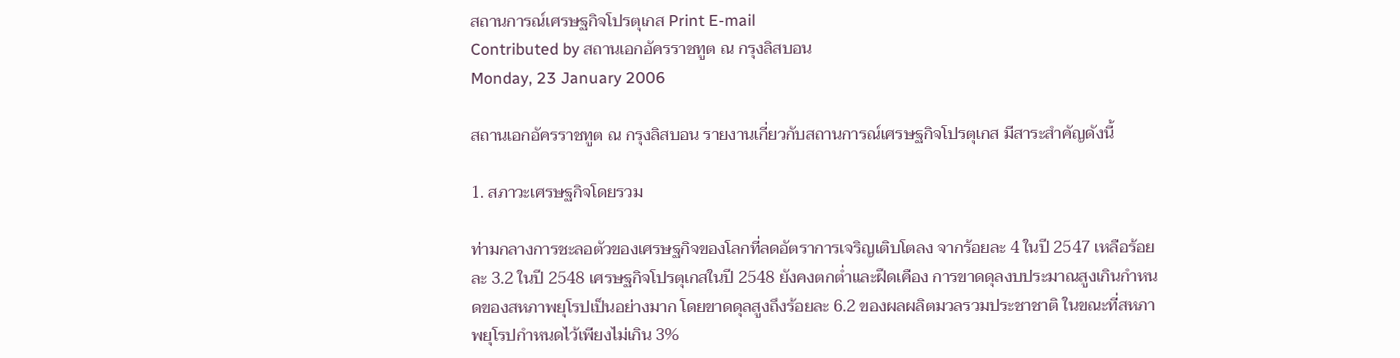สถานการณ์เศรษฐกิจโปรตุเกส Print E-mail
Contributed by สถานเอกอัครราชทูต ณ กรุงลิสบอน
Monday, 23 January 2006

สถานเอกอัครราชทูต ณ กรุงลิสบอน รายงานเกี่ยวกับสถานการณ์เศรษฐกิจโปรตุเกส มีสาระสำคัญดังนี้

1. สภาวะเศรษฐกิจโดยรวม

ท่ามกลางการชะลอตัวของเศรษฐกิจของโลกที่ลดอัตราการเจริญเติบโตลง จากร้อยละ 4 ในปี 2547 เหลือร้อยละ 3.2 ในปี 2548 เศรษฐกิจโปรตุเกสในปี 2548 ยังคงตกต่ำและฝืดเคือง การขาดดุลงบประมาณสูงเกินกำหนดของสหภาพยุโรปเป็นอย่างมาก โดยขาดดุลสูงถึงร้อยละ 6.2 ของผลผลิตมวลรวมประชาชาติ ในขณะที่สหภาพยุโรปกำหนดไว้เพียงไม่เกิน 3%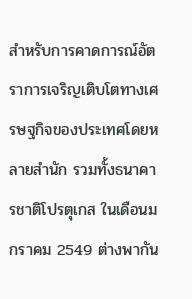สำหรับการคาดการณ์อัตราการเจริญเติบโตทางเศรษฐกิจของประเทศโดยหลายสำนัก รวมทั้งธนาคารชาติโปรตุเกส ในเดือนมกราคม 2549 ต่างพากัน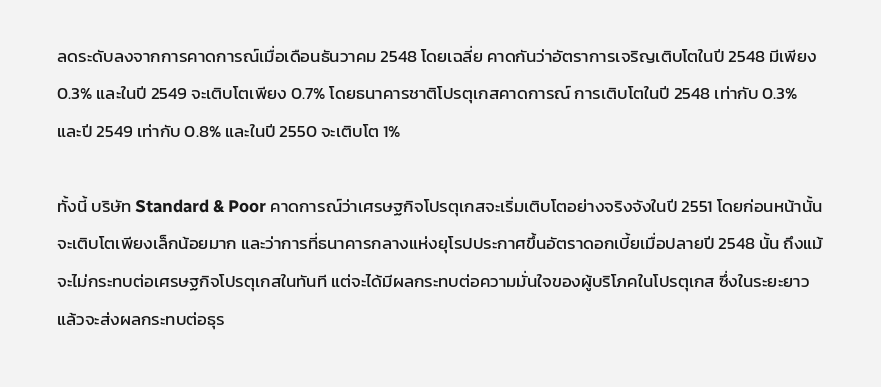ลดระดับลงจากการคาดการณ์เมื่อเดือนธันวาคม 2548 โดยเฉลี่ย คาดกันว่าอัตราการเจริญเติบโตในปี 2548 มีเพียง 0.3% และในปี 2549 จะเติบโตเพียง 0.7% โดยธนาคารชาติโปรตุเกสคาดการณ์ การเติบโตในปี 2548 เท่ากับ 0.3% และปี 2549 เท่ากับ 0.8% และในปี 2550 จะเติบโต 1%

ทั้งนี้ บริษัท Standard & Poor คาดการณ์ว่าเศรษฐกิจโปรตุเกสจะเริ่มเติบโตอย่างจริงจังในปี 2551 โดยก่อนหน้านั้นจะเติบโตเพียงเล็กน้อยมาก และว่าการที่ธนาคารกลางแห่งยุโรปประกาศขึ้นอัตราดอกเบี้ยเมื่อปลายปี 2548 นั้น ถึงแม้จะไม่กระทบต่อเศรษฐกิจโปรตุเกสในทันที แต่จะได้มีผลกระทบต่อความมั่นใจของผู้บริโภคในโปรตุเกส ซึ่งในระยะยาวแล้วจะส่งผลกระทบต่อธุร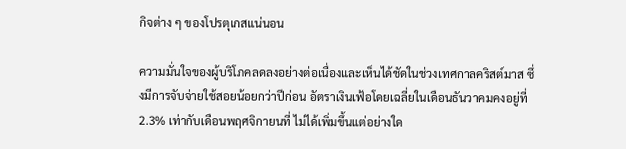กิจต่าง ๆ ของโปรตุเกสแน่นอน

ความมั่นใจของผู้บริโภคลดลงอย่างต่อเนื่องและเห็นได้ชัดในช่วงเทศกาลคริสต์มาส ซึ่งมีการจับจ่ายใช้สอยน้อยกว่าปีก่อน อัตราเงินเฟ้อโดยเฉลี่ยในเดือนธันวาคมคงอยู่ที่ 2.3% เท่ากับเดือนพฤศจิกายนที่ ไม่ได้เพิ่มขึ้นแต่อย่างใด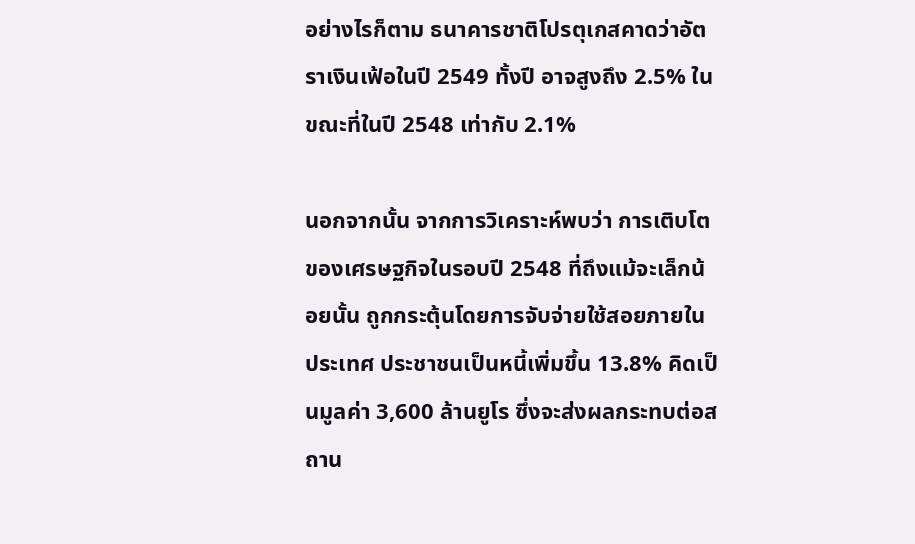อย่างไรก็ตาม ธนาคารชาติโปรตุเกสคาดว่าอัตราเงินเฟ้อในปี 2549 ทั้งปี อาจสูงถึง 2.5% ในขณะที่ในปี 2548 เท่ากับ 2.1%

นอกจากนั้น จากการวิเคราะห์พบว่า การเติบโตของเศรษฐกิจในรอบปี 2548 ที่ถึงแม้จะเล็กน้อยนั้น ถูกกระตุ้นโดยการจับจ่ายใช้สอยภายในประเทศ ประชาชนเป็นหนี้เพิ่มขึ้น 13.8% คิดเป็นมูลค่า 3,600 ล้านยูโร ซึ่งจะส่งผลกระทบต่อสถาน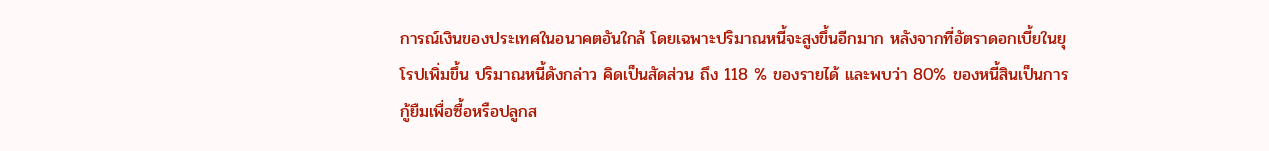การณ์เงินของประเทศในอนาคตอันใกล้ โดยเฉพาะปริมาณหนี้จะสูงขึ้นอีกมาก หลังจากที่อัตราดอกเบี้ยในยุโรปเพิ่มขึ้น ปริมาณหนี้ดังกล่าว คิดเป็นสัดส่วน ถึง 118 % ของรายได้ และพบว่า 80% ของหนี้สินเป็นการกู้ยืมเพื่อซื้อหรือปลูกส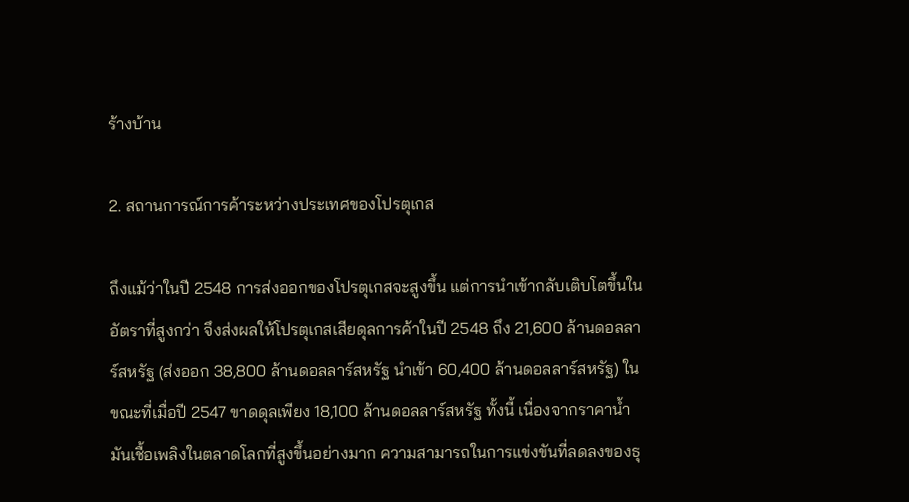ร้างบ้าน

2. สถานการณ์การค้าระหว่างประเทศของโปรตุเกส

ถึงแม้ว่าในปี 2548 การส่งออกของโปรตุเกสจะสูงขึ้น แต่การนำเข้ากลับเติบโตขึ้นในอัตราที่สูงกว่า จึงส่งผลให้โปรตุเกสเสียดุลการค้าในปี 2548 ถึง 21,600 ล้านดอลลาร์สหรัฐ (ส่งออก 38,800 ล้านดอลลาร์สหรัฐ นำเข้า 60,400 ล้านดอลลาร์สหรัฐ) ในขณะที่เมื่อปี 2547 ขาดดุลเพียง 18,100 ล้านดอลลาร์สหรัฐ ทั้งนี้ เนื่องจากราคาน้ำมันเชื้อเพลิงในตลาดโลกที่สูงขึ้นอย่างมาก ความสามารถในการแข่งขันที่ลดลงของธุ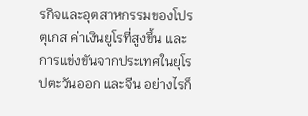รกิจและอุตสาหกรรมของโปรตุเกส ค่าเงินยูโรที่สูงขึ้น และการแข่งขันจากประเทศในยุโรปตะวันออก และจีน อย่างไรก็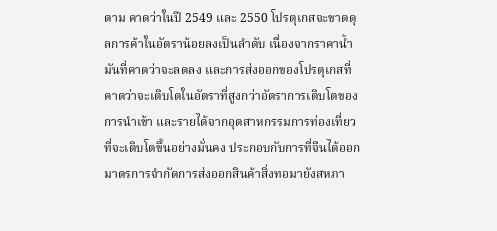ตาม คาดว่าในปี 2549 และ 2550 โปรตุเกสจะขาดดุลการค้าในอัตราน้อยลงเป็นลำดับ เนื่องจากราคาน้ำมันที่คาดว่าจะลดลง และการส่งออกของโปรตุเกสที่คาดว่าจะเติบโตในอัตราที่สูงกว่าอัตราการเติบโตของการนำเข้า และรายได้จากอุตสาหกรรมการท่องเที่ยวที่จะเติบโตขึ้นอย่างมั่นคง ประกอบกับการที่จีนได้ออกมาตรการจำกัดการส่งออกสินค้าสิ่งทอมายังสหภา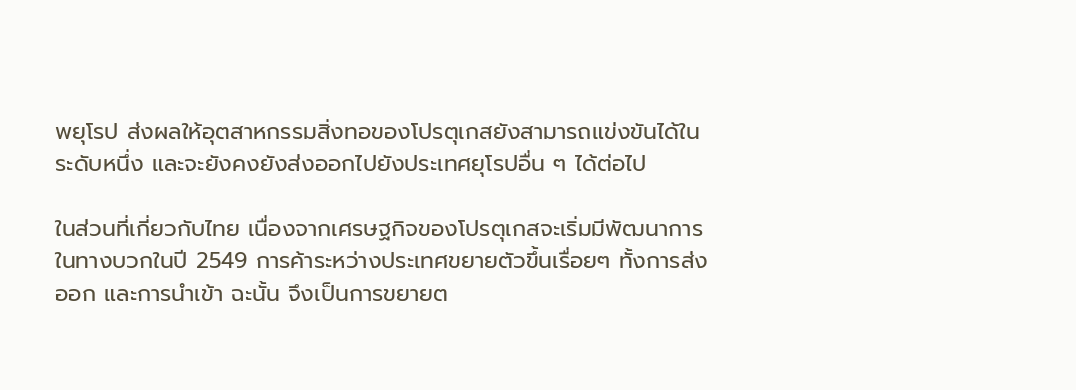พยุโรป ส่งผลให้อุตสาหกรรมสิ่งทอของโปรตุเกสยังสามารถแข่งขันได้ในระดับหนึ่ง และจะยังคงยังส่งออกไปยังประเทศยุโรปอื่น ๆ ได้ต่อไป

ในส่วนที่เกี่ยวกับไทย เนื่องจากเศรษฐกิจของโปรตุเกสจะเริ่มมีพัฒนาการในทางบวกในปี 2549 การค้าระหว่างประเทศขยายตัวขึ้นเรื่อยๆ ทั้งการส่งออก และการนำเข้า ฉะนั้น จึงเป็นการขยายต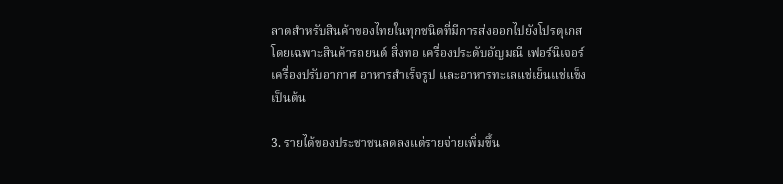ลาดสำหรับสินค้าของไทยในทุกชนิดที่มีการส่งออกไปยังโปรตุเกส โดยเฉพาะสินค้ารถยนต์ สิ่งทอ เครื่องประดับอัญมณี เฟอร์นิเจอร์ เครื่องปรับอากาศ อาหารสำเร็จรูป และอาหารทะเลแช่เย็นแช่แข็ง เป็นต้น

3. รายได้ของประชาชนลดลงแต่รายจ่ายเพิ่มขึ้น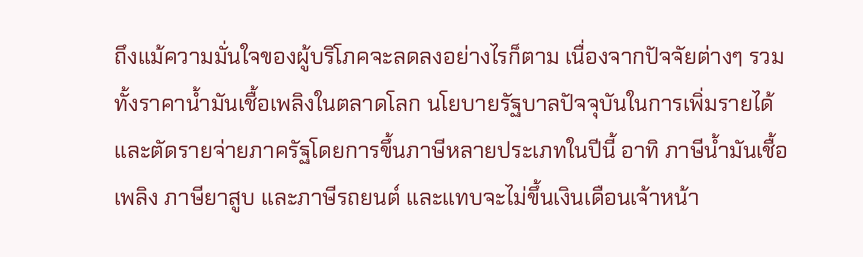ถึงแม้ความมั่นใจของผู้บริโภคจะลดลงอย่างไรก็ตาม เนื่องจากปัจจัยต่างๆ รวมทั้งราคาน้ำมันเชื้อเพลิงในตลาดโลก นโยบายรัฐบาลปัจจุบันในการเพิ่มรายได้และตัดรายจ่ายภาครัฐโดยการขึ้นภาษีหลายประเภทในปีนี้ อาทิ ภาษีน้ำมันเชื้อเพลิง ภาษียาสูบ และภาษีรถยนต์ และแทบจะไม่ขึ้นเงินเดือนเจ้าหน้า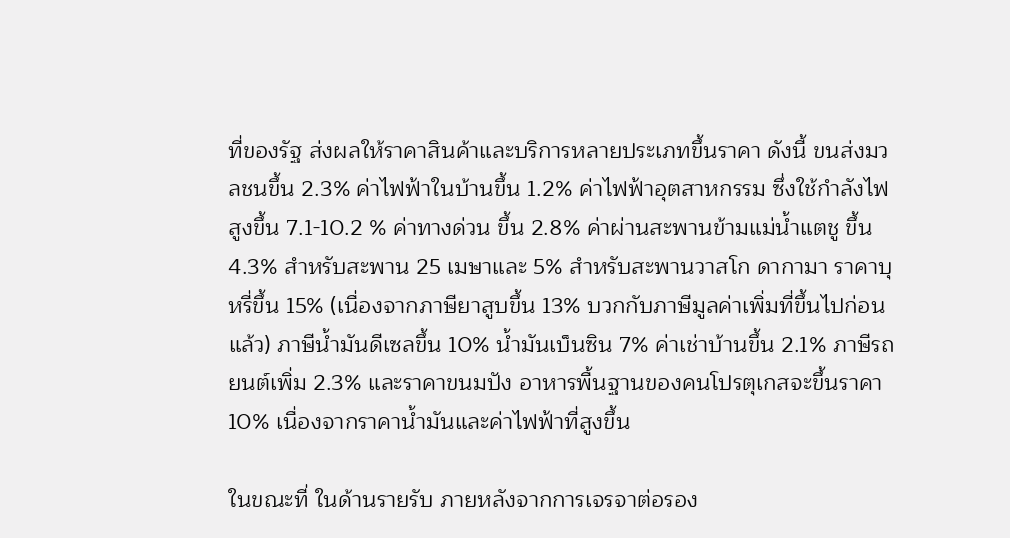ที่ของรัฐ ส่งผลให้ราคาสินค้าและบริการหลายประเภทขึ้นราคา ดังนี้ ขนส่งมวลชนขึ้น 2.3% ค่าไฟฟ้าในบ้านขึ้น 1.2% ค่าไฟฟ้าอุตสาหกรรม ซึ่งใช้กำลังไฟสูงขึ้น 7.1-10.2 % ค่าทางด่วน ขึ้น 2.8% ค่าผ่านสะพานข้ามแม่น้ำแตชู ขึ้น 4.3% สำหรับสะพาน 25 เมษาและ 5% สำหรับสะพานวาสโก ดากามา ราคาบุหรี่ขึ้น 15% (เนื่องจากภาษียาสูบขึ้น 13% บวกกับภาษีมูลค่าเพิ่มที่ขึ้นไปก่อนแล้ว) ภาษีน้ำมันดีเซลขึ้น 10% น้ำมันเบ็นซิน 7% ค่าเช่าบ้านขึ้น 2.1% ภาษีรถยนต์เพิ่ม 2.3% และราคาขนมปัง อาหารพื้นฐานของคนโปรตุเกสจะขึ้นราคา 10% เนื่องจากราคาน้ำมันและค่าไฟฟ้าที่สูงขึ้น

ในขณะที่ ในด้านรายรับ ภายหลังจากการเจรจาต่อรอง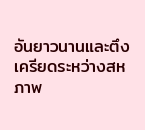อันยาวนานและตึงเครียดระหว่างสหภาพ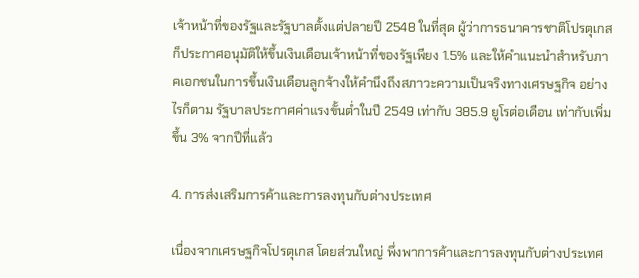เจ้าหน้าที่ของรัฐและรัฐบาลตั้งแต่ปลายปี 2548 ในที่สุด ผู้ว่าการธนาคารชาติโปรตุเกสก็ประกาศอนุมัติให้ขึ้นเงินเดือนเจ้าหน้าที่ของรัฐเพียง 1.5% และให้คำแนะนำสำหรับภาคเอกชนในการขึ้นเงินเดือนลูกจ้างให้คำนึงถึงสภาวะความเป็นจริงทางเศรษฐกิจ อย่างไรก็ตาม รัฐบาลประกาศค่าแรงขั้นต่ำในปี 2549 เท่ากับ 385.9 ยูโรต่อเดือน เท่ากับเพิ่มขึ้น 3% จากปีที่แล้ว

4. การส่งเสริมการค้าและการลงทุนกับต่างประเทศ

เนื่องจากเศรษฐกิจโปรตุเกส โดยส่วนใหญ่ พึ่งพาการค้าและการลงทุนกับต่างประเทศ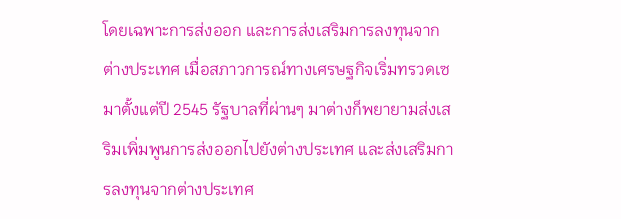โดยเฉพาะการส่งออก และการส่งเสริมการลงทุนจากต่างประเทศ เมื่อสภาวการณ์ทางเศรษฐกิจเริ่มทรวดเซมาตั้งแต่ปี 2545 รัฐบาลที่ผ่านๆ มาต่างก็พยายามส่งเสริมเพิ่มพูนการส่งออกไปยังต่างประเทศ และส่งเสริมการลงทุนจากต่างประเทศ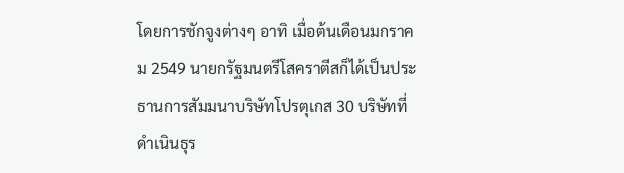โดยการชักจูงต่างๆ อาทิ เมื่อต้นเดือนมกราคม 2549 นายกรัฐมนตรีโสคราตีสก็ได้เป็นประธานการสัมมนาบริษัทโปรตุเกส 30 บริษัทที่ดำเนินธุร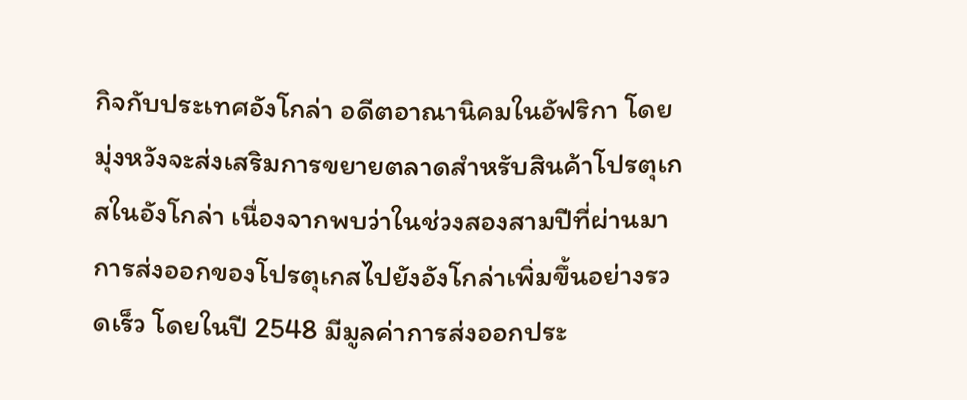กิจกับประเทศอังโกล่า อดีตอาณานิคมในอัฟริกา โดยมุ่งหวังจะส่งเสริมการขยายตลาดสำหรับสินค้าโปรตุเกสในอังโกล่า เนื่องจากพบว่าในช่วงสองสามปีที่ผ่านมาการส่งออกของโปรตุเกสไปยังอังโกล่าเพิ่มขึ้นอย่างรวดเร็ว โดยในปี 2548 มีมูลค่าการส่งออกประ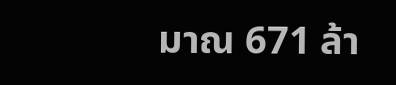มาณ 671 ล้า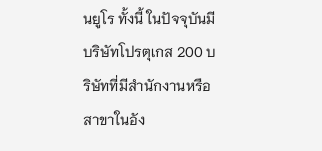นยูโร ทั้งนี้ ในปัจจุบันมีบริษัทโปรตุเกส 200 บริษัทที่มีสำนักงานหรือสาขาในอัง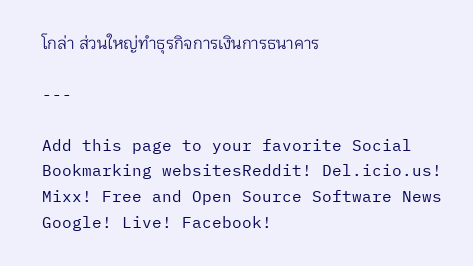โกล่า ส่วนใหญ่ทำธุรกิจการเงินการธนาคาร

---

Add this page to your favorite Social Bookmarking websitesReddit! Del.icio.us! Mixx! Free and Open Source Software News Google! Live! Facebook!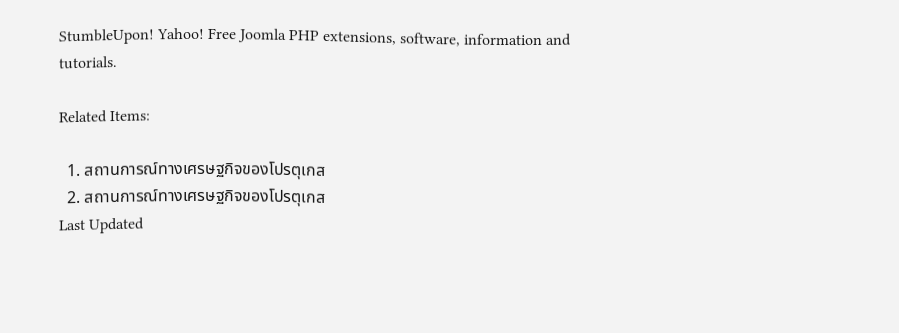StumbleUpon! Yahoo! Free Joomla PHP extensions, software, information and tutorials.

Related Items:

  1. สถานการณ์ทางเศรษฐกิจของโปรตุเกส
  2. สถานการณ์ทางเศรษฐกิจของโปรตุเกส
Last Updated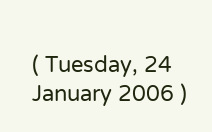( Tuesday, 24 January 2006 )